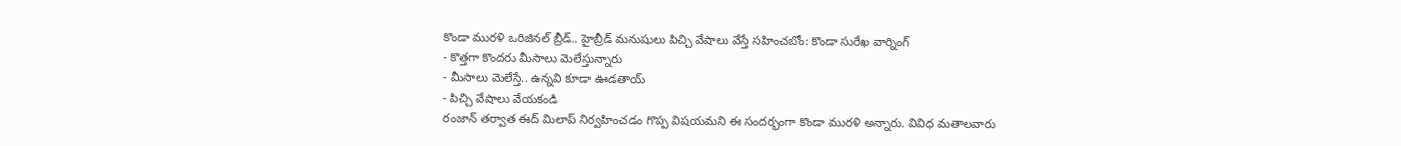కొండా మురళి ఒరిజినల్ బ్రీడ్.. హైబ్రీడ్ మనుషులు పిచ్చి వేషాలు వేస్తే సహించబోం: కొండా సురేఖ వార్నింగ్
- కొత్తగా కొందరు మీసాలు మెలేస్తున్నారు
- మీసాలు మెలేస్తే.. ఉన్నవి కూడా ఊడతాయ్
- పిచ్చి వేషాలు వేయకండి
రంజాన్ తర్వాత ఈద్ మిలాప్ నిర్వహించడం గొప్ప విషయమని ఈ సందర్భంగా కొండా మురళి అన్నారు. వివిధ మతాలవారు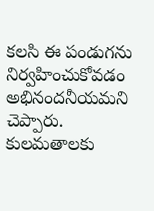కలసి ఈ పండుగను నిర్వహించుకోవడం అభినందనీయమని చెప్పారు. కులమతాలకు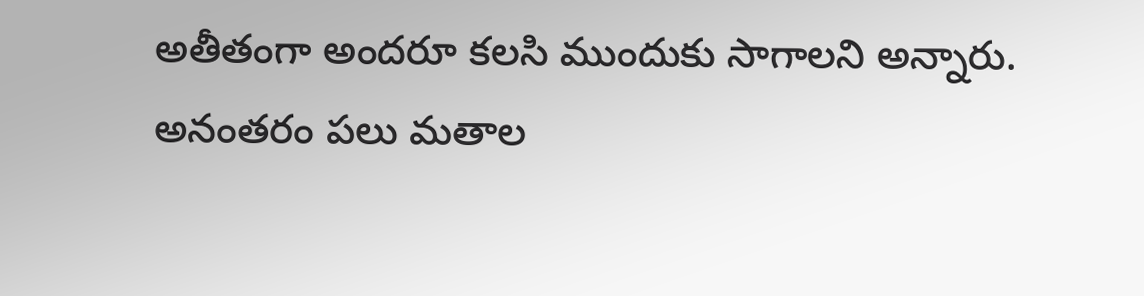అతీతంగా అందరూ కలసి ముందుకు సాగాలని అన్నారు. అనంతరం పలు మతాల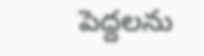పెద్దలను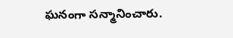ఘనంగా సన్మానించారు.